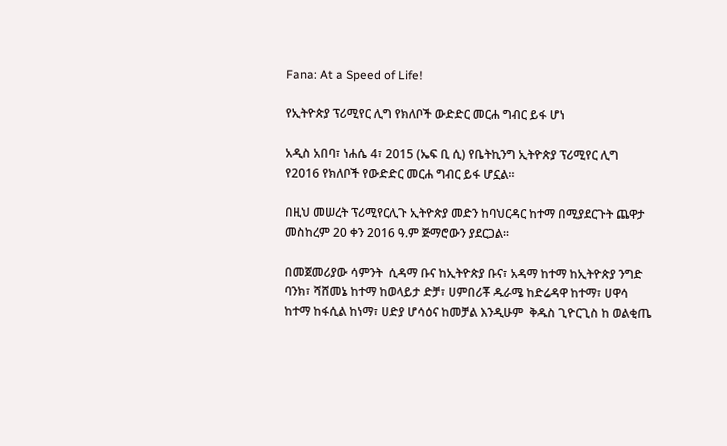Fana: At a Speed of Life!

የኢትዮጵያ ፕሪሚየር ሊግ የክለቦች ውድድር መርሐ ግብር ይፋ ሆነ

አዲስ አበባ፣ ነሐሴ 4፣ 2015 (ኤፍ ቢ ሲ) የቤትኪንግ ኢትዮጵያ ፕሪሚየር ሊግ የ2016 የክለቦች የውድድር መርሐ ግብር ይፋ ሆኗል።

በዚህ መሠረት ፕሪሚየርሊጉ ኢትዮጵያ መድን ከባህርዳር ከተማ በሚያደርጉት ጨዋታ መስከረም 20 ቀን 2016 ዓ.ም ጅማሮውን ያደርጋል፡፡

በመጀመሪያው ሳምንት  ሲዳማ ቡና ከኢትዮጵያ ቡና፣ አዳማ ከተማ ከኢትዮጵያ ንግድ ባንክ፣ ሻሸመኔ ከተማ ከወላይታ ድቻ፣ ሀምበሪቾ ዱራሜ ከድሬዳዋ ከተማ፣ ሀዋሳ ከተማ ከፋሲል ከነማ፣ ሀድያ ሆሳዕና ከመቻል እንዲሁም  ቅዱስ ጊዮርጊስ ከ ወልቂጤ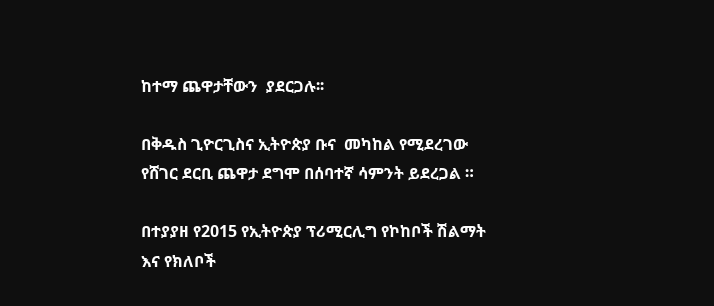ከተማ ጨዋታቸውን  ያደርጋሉ፡፡

በቅዱስ ጊዮርጊስና ኢትዮጵያ ቡና  መካከል የሚደረገው የሸገር ደርቢ ጨዋታ ደግሞ በሰባተኛ ሳምንት ይደረጋል ።

በተያያዘ የ2015 የኢትዮጵያ ፕሪሚርሊግ የኮከቦች ሽልማት እና የክለቦች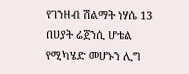የገንዘብ ሽልማት ነሃሴ 13 በሀያት ሬጀንሲ ሆቴል የሚካሄድ መሆኑን ሊግ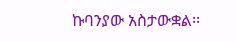ኩባንያው አስታውቋል፡፡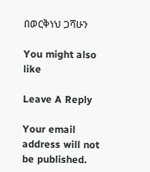በወርቅነህ ጋሻሁን

You might also like

Leave A Reply

Your email address will not be published.